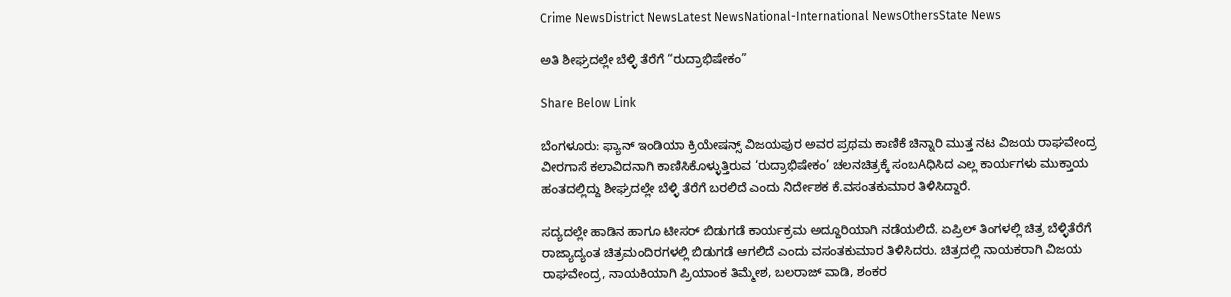Crime NewsDistrict NewsLatest NewsNational-International NewsOthersState News

ಅತಿ ಶೀಘ್ರದಲ್ಲೇ ಬೆಳ್ಳಿ ತೆರೆಗೆ “ರುದ್ರಾಭಿಷೇಕಂ”

Share Below Link

ಬೆಂಗಳೂರು: ಫ್ಯಾನ್ ಇಂಡಿಯಾ ಕ್ರಿಯೇಷನ್ಸ್ ವಿಜಯಪುರ ಅವರ ಪ್ರಥಮ ಕಾಣಿಕೆ ಚಿನ್ನಾರಿ ಮುತ್ತ ನಟ ವಿಜಯ ರಾಘವೇಂದ್ರ ವೀರಗಾಸೆ ಕಲಾವಿದನಾಗಿ ಕಾಣಿಸಿಕೊಳ್ಳುತ್ತಿರುವ ‘ರುದ್ರಾಭಿಷೇಕಂ’ ಚಲನಚಿತ್ರಕ್ಕೆ ಸಂಬAಧಿಸಿದ ಎಲ್ಲ ಕಾರ್ಯಗಳು ಮುಕ್ತಾಯ ಹಂತದಲ್ಲಿದ್ದು ಶೀಘ್ರದಲ್ಲೇ ಬೆಳ್ಳಿ ತೆರೆಗೆ ಬರಲಿದೆ ಎಂದು ನಿರ್ದೇಶಕ ಕೆ.ವಸಂತಕುಮಾರ ತಿಳಿಸಿದ್ದಾರೆ.

ಸದ್ಯದಲ್ಲೇ ಹಾಡಿನ ಹಾಗೂ ಟೀಸರ್ ಬಿಡುಗಡೆ ಕಾರ್ಯಕ್ರಮ ಅದ್ದೂರಿಯಾಗಿ ನಡೆಯಲಿದೆ. ಏಪ್ರಿಲ್ ತಿಂಗಳಲ್ಲಿ ಚಿತ್ರ ಬೆಳ್ಳಿತೆರೆಗೆ ರಾಜ್ಯಾದ್ಯಂತ ಚಿತ್ರಮಂದಿರಗಳಲ್ಲಿ ಬಿಡುಗಡೆ ಆಗಲಿದೆ ಎಂದು ವಸಂತಕುಮಾರ ತಿಳಿಸಿದರು. ಚಿತ್ರದಲ್ಲಿ ನಾಯಕರಾಗಿ ವಿಜಯ ರಾಘವೇಂದ್ರ, ನಾಯಕಿಯಾಗಿ ಪ್ರಿಯಾಂಕ ತಿಮ್ಮೇಶ, ಬಲರಾಜ್ ವಾಡಿ, ಶಂಕರ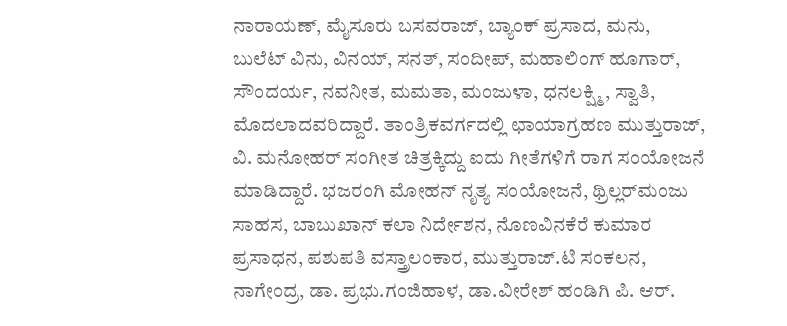ನಾರಾಯಣ್, ಮೈಸೂರು ಬಸವರಾಜ್, ಬ್ಯಾಂಕ್ ಪ್ರಸಾದ, ಮನು, ಬುಲೆಟ್ ವಿನು, ವಿನಯ್, ಸನತ್, ಸಂದೀಪ್, ಮಹಾಲಿಂಗ್ ಹೂಗಾರ್, ಸೌಂದರ್ಯ, ನವನೀತ, ಮಮತಾ, ಮಂಜುಳಾ, ಧನಲಕ್ಷ್ಮಿ, ಸ್ವಾತಿ, ಮೊದಲಾದವರಿದ್ದಾರೆ. ತಾಂತ್ರಿಕವರ್ಗದಲ್ಲಿ ಛಾಯಾಗ್ರಹಣ ಮುತ್ತುರಾಜ್, ವಿ. ಮನೋಹರ್ ಸಂಗೀತ ಚಿತ್ರಕ್ಕಿದ್ದು ಐದು ಗೀತೆಗಳಿಗೆ ರಾಗ ಸಂಯೋಜನೆ ಮಾಡಿದ್ದಾರೆ. ಭಜರಂಗಿ ಮೋಹನ್ ನೃತ್ಯ ಸಂಯೋಜನೆ, ಥ್ರಿಲ್ಲರ್‌ಮಂಜು ಸಾಹಸ, ಬಾಬುಖಾನ್ ಕಲಾ ನಿರ್ದೇಶನ, ನೊಣವಿನಕೆರೆ ಕುಮಾರ ಪ್ರಸಾಧನ, ಪಶುಪತಿ ವಸ್ತ್ರಾಲಂಕಾರ, ಮುತ್ತುರಾಜ್.ಟಿ ಸಂಕಲನ, ನಾಗೇಂದ್ರ, ಡಾ. ಪ್ರಭು.ಗಂಜಿಹಾಳ, ಡಾ.ವೀರೇಶ್ ಹಂಡಿಗಿ ಪಿ. ಆರ್.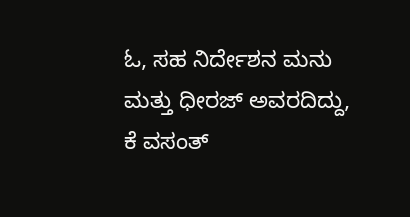ಓ, ಸಹ ನಿರ್ದೇಶನ ಮನು ಮತ್ತು ಧೀರಜ್ ಅವರದಿದ್ದು, ಕೆ ವಸಂತ್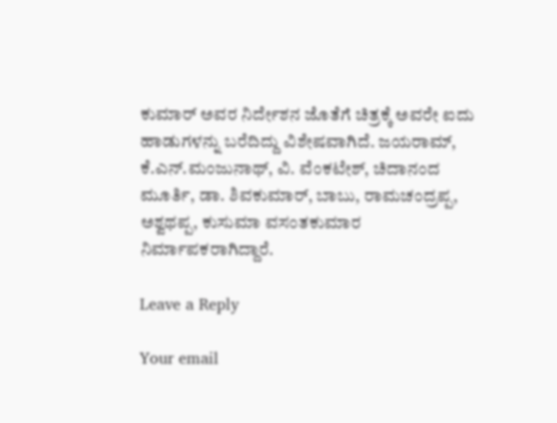ಕುಮಾರ್ ಅವರ ನಿರ್ದೇಶನ ಜೊತೆಗೆ ಚಿತ್ರಕ್ಕೆ ಅವರೇ ಐದು ಹಾಡುಗಳನ್ನು ಬರೆದಿದ್ದು ವಿಶೇಷವಾಗಿದೆ. ಜಯರಾಮ್, ಕೆ.ಎನ್.ಮಂಜುನಾಥ್, ವಿ. ವೆಂಕಟೇಶ್, ಚಿದಾನಂದ ಮೂರ್ತಿ, ಡಾ. ಶಿವಕುಮಾರ್, ಬಾಬು, ರಾಮಚಂದ್ರಪ್ಪ, ಅಶ್ವಥಪ್ಪ, ಕುಸುಮಾ ವಸಂತಕುಮಾರ ನಿರ್ಮಾಪಕರಾಗಿದ್ದಾರೆ.

Leave a Reply

Your email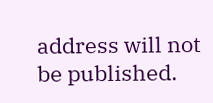address will not be published.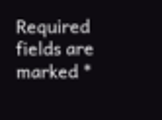Required fields are marked *